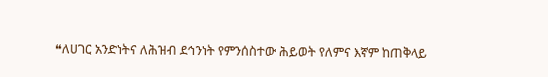❝ለሀገር አንድነትና ለሕዝብ ደኅንነት የምንሰስተው ሕይወት የለምና እኛም ከጠቅላይ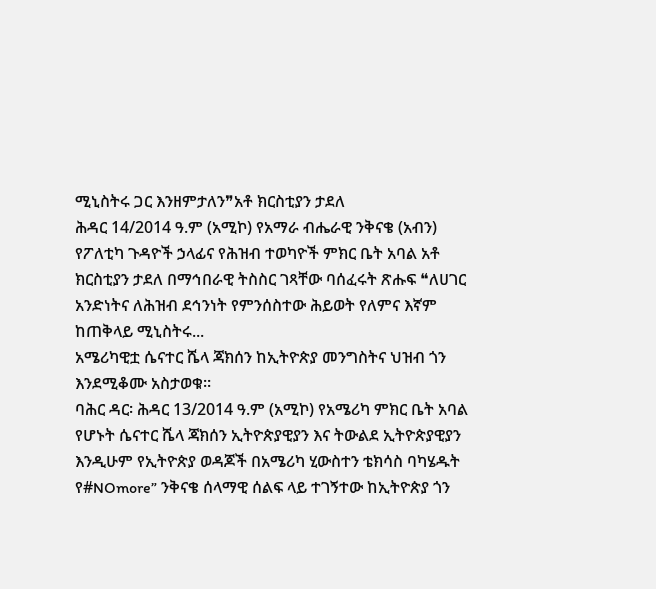ሚኒስትሩ ጋር እንዘምታለን❞አቶ ክርስቲያን ታደለ
ሕዳር 14/2014 ዓ.ም (አሚኮ) የአማራ ብሔራዊ ንቅናቄ (አብን) የፖለቲካ ጉዳዮች ኃላፊና የሕዝብ ተወካዮች ምክር ቤት አባል አቶ ክርስቲያን ታደለ በማኅበራዊ ትስስር ገጻቸው ባሰፈሩት ጽሑፍ ❝ለሀገር አንድነትና ለሕዝብ ደኅንነት የምንሰስተው ሕይወት የለምና እኛም ከጠቅላይ ሚኒስትሩ...
አሜሪካዊቷ ሴናተር ሼላ ጃክሰን ከኢትዮጵያ መንግስትና ህዝብ ጎን እንደሚቆሙ አስታወቁ።
ባሕር ዳር፡ ሕዳር 13/2014 ዓ.ም (አሚኮ) የአሜሪካ ምክር ቤት አባል የሆኑት ሴናተር ሼላ ጃክሰን ኢትዮጵያዊያን እና ትውልደ ኢትዮጵያዊያን እንዲሁም የኢትዮጵያ ወዳጆች በአሜሪካ ሂውስተን ቴክሳስ ባካሄዱት የ#NOmore” ንቅናቄ ሰላማዊ ሰልፍ ላይ ተገኝተው ከኢትዮጵያ ጎን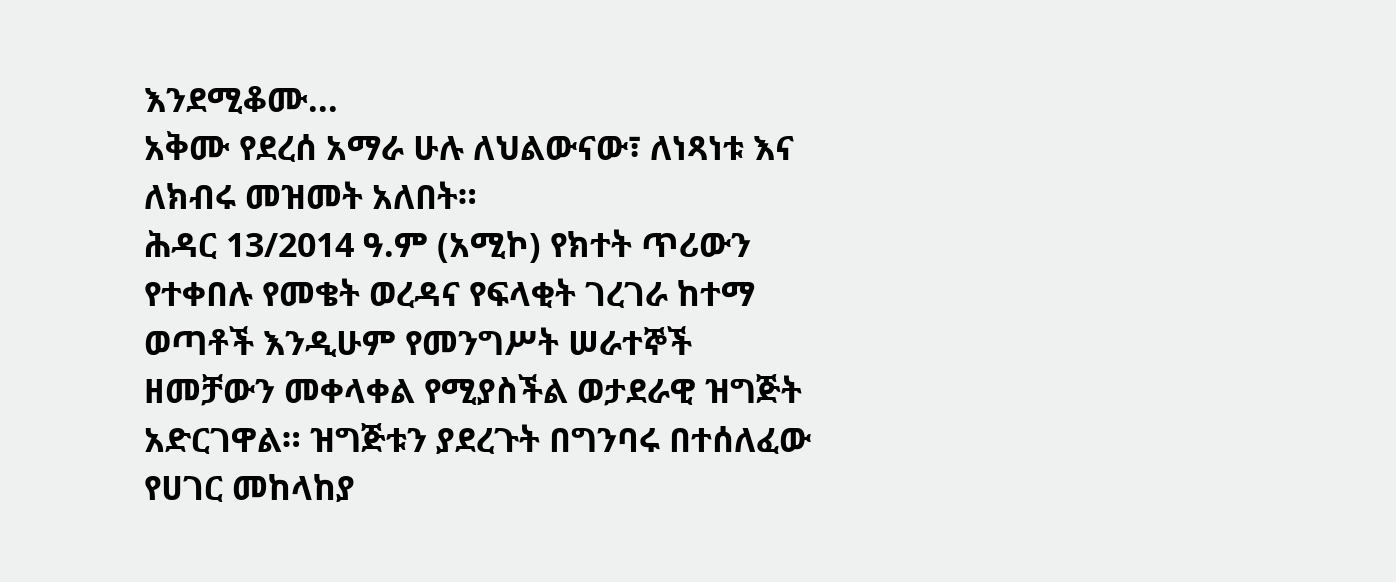እንደሚቆሙ...
አቅሙ የደረሰ አማራ ሁሉ ለህልውናው፣ ለነጻነቱ እና ለክብሩ መዝመት አለበት።
ሕዳር 13/2014 ዓ.ም (አሚኮ) የክተት ጥሪውን የተቀበሉ የመቄት ወረዳና የፍላቂት ገረገራ ከተማ ወጣቶች እንዲሁም የመንግሥት ሠራተኞች ዘመቻውን መቀላቀል የሚያስችል ወታደራዊ ዝግጅት አድርገዋል። ዝግጅቱን ያደረጉት በግንባሩ በተሰለፈው የሀገር መከላከያ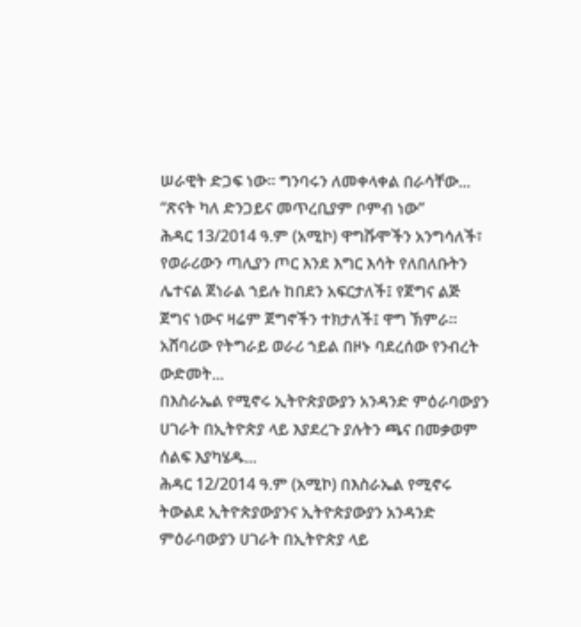ሠራዊት ድጋፍ ነው። ግንባሩን ለመቀላቀል በራሳቸው...
“ጽናት ካለ ድንጋይና መጥረቢያም ቦምብ ነው”
ሕዳር 13/2014 ዓ.ም (አሚኮ) ዋግሹሞችን አንግሳለች፣ የወራሪውን ጣሊያን ጦር እንደ እግር እሳት የለበለቡትን ሌተናል ጀነራል ኀይሉ ከበደን አፍርታለች፤ የጀግና ልጅ ጀግና ነውና ዛሬም ጀግኖችን ተክታለች፤ ዋግ ኽምራ።
አሸባሪው የትግራይ ወራሪ ኀይል በዞኑ ባደረሰው የንብረት ውድመት...
በእስራኤል የሚኖሩ ኢትዮጵያውያን አንዳንድ ምዕራባውያን ሀገራት በኢትዮጵያ ላይ እያደረጉ ያሉትን ጫና በመቃወም ሰልፍ እያካሄዱ...
ሕዳር 12/2014 ዓ.ም (አሚኮ) በእስራኤል የሚኖሩ ትውልደ ኢትዮጵያውያንና ኢትዮጵያውያን አንዳንድ ምዕራባውያን ሀገራት በኢትዮጵያ ላይ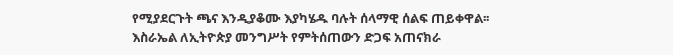የሚያደርጉት ጫና እንዲያቆሙ እያካሄዱ ባሉት ሰላማዊ ሰልፍ ጠይቀዋል፡፡
እስራኤል ለኢትዮጵያ መንግሥት የምትሰጠውን ድጋፍ አጠናክራ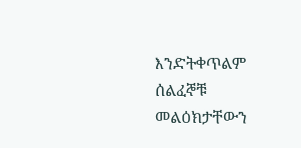እንድትቀጥልም ሰልፈኞቹ መልዕክታቸውን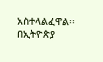አስተላልፈዋል፡፡
በኢትዮጵያ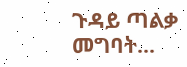ጉዳይ ጣልቃ መግባት...